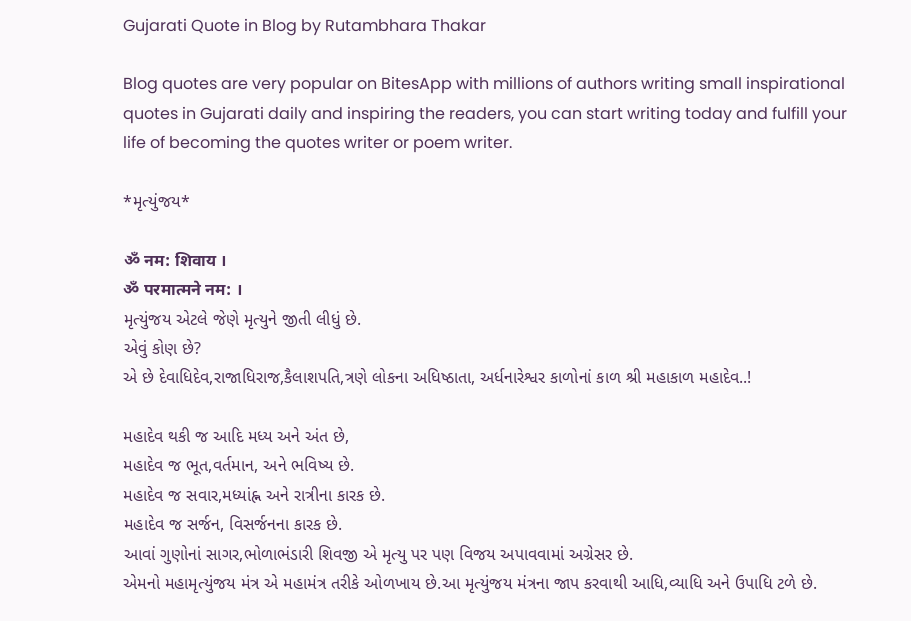Gujarati Quote in Blog by Rutambhara Thakar

Blog quotes are very popular on BitesApp with millions of authors writing small inspirational quotes in Gujarati daily and inspiring the readers, you can start writing today and fulfill your life of becoming the quotes writer or poem writer.

*મૃત્યુંજય*

ॐ नम: शिवाय ।
ॐ परमात्मने नम: ।
મૃત્યુંજય એટલે જેણે મૃત્યુને જીતી લીધું છે.
એવું કોણ છે?
એ છે દેવાધિદેવ,રાજાધિરાજ,કૈલાશપતિ,ત્રણે લોકના અધિષ્ઠાતા, અર્ધનારેશ્વર કાળોનાં કાળ શ્રી મહાકાળ મહાદેવ..!

મહાદેવ થકી જ આદિ મધ્ય અને અંત છે,
મહાદેવ જ ભૂત,વર્તમાન, અને ભવિષ્ય છે.
મહાદેવ જ સવાર,મધ્યાંહ્ન અને રાત્રીના કારક છે.
મહાદેવ જ સર્જન, વિસર્જનના કારક છે.
આવાં ગુણોનાં સાગર,ભોળાભંડારી શિવજી એ મૃત્યુ પર પણ વિજય અપાવવામાં અગ્રેસર છે.
એમનો મહામૃત્યુંજય મંત્ર એ મહામંત્ર તરીકે ઓળખાય છે.આ મૃત્યુંજય મંત્રના જાપ કરવાથી આધિ,વ્યાધિ અને ઉપાધિ ટળે છે.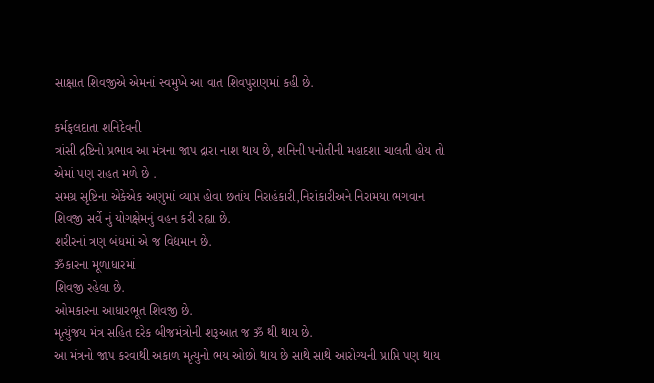સાક્ષાત શિવજીએ એમનાં સ્વમુખે આ વાત શિવપુરાણમાં કહી છે.

કર્મફલદાતા શનિદેવની
ત્રાંસી દ્રષ્ટિનો પ્રભાવ આ મંત્રના જાપ દ્રારા નાશ થાય છે, શનિની પનોતીની મહાદશા ચાલતી હોય તો એમાં પણ રાહત મળે છે .
સમગ્ર સૃષ્ટિના એકેએક અણુમાં વ્યાપ્ત હોવા છતાંય નિરાહંકારી,નિરાંકારીઅને નિરામયા ભગવાન શિવજી સર્વે નું યોગક્ષેમનું વહન કરી રહ્યા છે.
શરીરનાં ત્રણ બંધમાં એ જ વિદ્યમાન છે.
ॐકારના મૂળાધારમાં
શિવજી રહેલા છે.
ઓમકારના આધારભૂત શિવજી છે.
મૃત્યુંજય મંત્ર સહિત દરેક બીજમંત્રોની શરૂઆત જ ॐ થી થાય છે.
આ મંત્રનો જાપ કરવાથી અકાળ મૃત્યુનો ભય ઓછો થાય છે સાથે સાથે આરોગ્યની પ્રાપ્તિ પણ થાય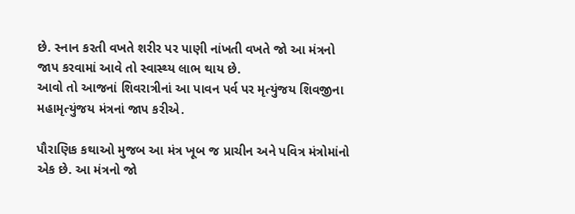છે. સ્નાન કરતી વખતે શરીર પર પાણી નાંખતી વખતે જો આ મંત્રનો જાપ કરવામાં આવે તો સ્વાસ્થ્ય લાભ થાય છે.
આવો તો આજનાં શિવરાત્રીનાં આ પાવન પર્વ પર મૃત્યુંજય શિવજીના મહામૃત્યુંજય મંત્રનાં જાપ કરીએ.

પૌરાણિક કથાઓ મુજબ આ મંત્ર ખૂબ જ પ્રાચીન અને પવિત્ર મંત્રોમાંનો એક છે. આ મંત્રનો જો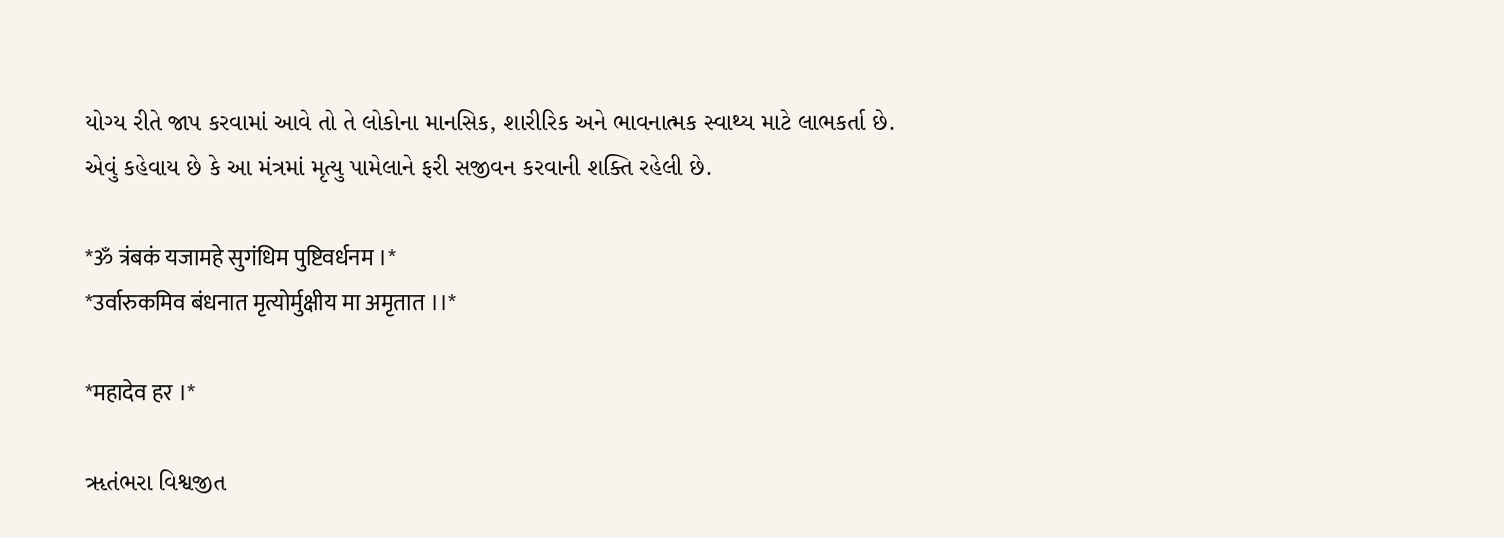યોગ્ય રીતે જાપ કરવામાં આવે તો તે લોકોના માનસિક, શારીરિક અને ભાવનાત્મક સ્વાથ્ય માટે લાભકર્તા છે. એવું કહેવાય છે કે આ મંત્રમાં મૃત્યુ પામેલાને ફરી સજીવન કરવાની શક્તિ રહેલી છે.

*ॐ त्रंबकं यजामहे सुगंधिम पुष्टिवर्धनम ।*
*उर्वारुकमिव बंधनात मृत्योर्मुक्षीय मा अमृतात ।।*

*महादेव हर ।*

ૠતંભરા વિશ્વજીત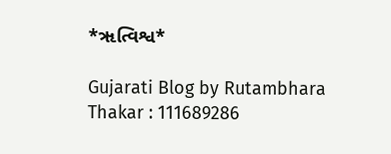*ૠત્વિશ્વ*

Gujarati Blog by Rutambhara Thakar : 111689286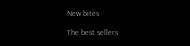New bites

The best sellers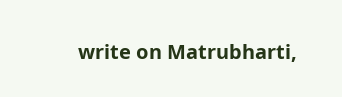write on Matrubharti,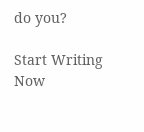do you?

Start Writing Now